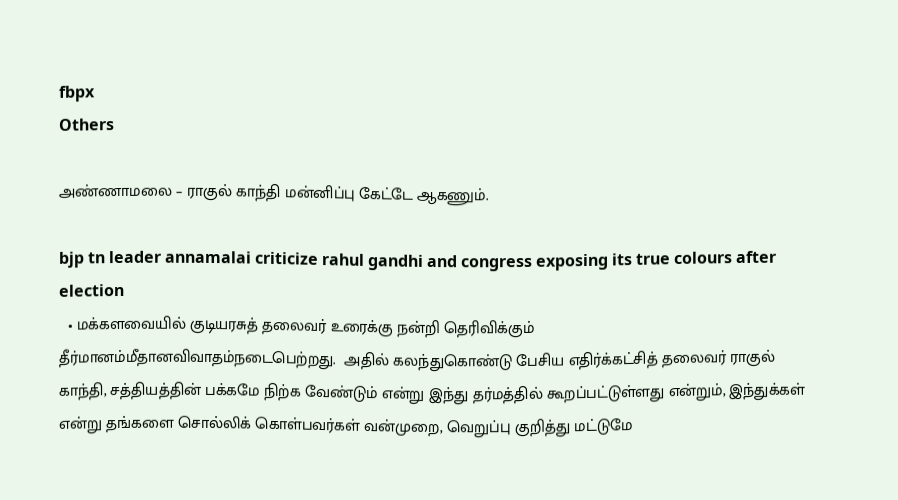fbpx
Others

அண்ணாமலை – ராகுல் காந்தி மன்னிப்பு கேட்டே ஆகணும்.

bjp tn leader annamalai criticize rahul gandhi and congress exposing its true colours after election
  • மக்களவையில் குடியரசுத் தலைவர் உரைக்கு நன்றி தெரிவிக்கும் தீர்மானம்மீதானவிவாதம்நடைபெற்றது.  அதில் கலந்துகொண்டு பேசிய எதிர்க்கட்சித் தலைவர் ராகுல் காந்தி, சத்தியத்தின் பக்கமே நிற்க வேண்டும் என்று இந்து தர்மத்தில் கூறப்பட்டுள்ளது என்றும், இந்துக்கள் என்று தங்களை சொல்லிக் கொள்பவர்கள் வன்முறை, வெறுப்பு குறித்து மட்டுமே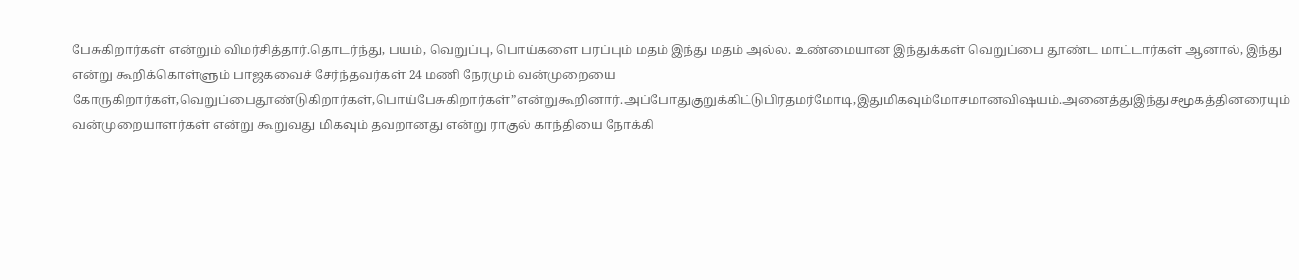பேசுகிறார்கள் என்றும் விமர்சித்தார்.தொடர்ந்து, பயம், வெறுப்பு, பொய்களை பரப்பும் மதம் இந்து மதம் அல்ல. உண்மையான இந்துக்கள் வெறுப்பை தூண்ட மாட்டார்கள் ஆனால், இந்து என்று கூறிக்கொள்ளும் பாஜகவைச் சேர்ந்தவர்கள் 24 மணி நேரமும் வன்முறையை கோருகிறார்கள்,வெறுப்பைதூண்டுகிறார்கள்,பொய்பேசுகிறார்கள்”என்றுகூறினார்.அப்போதுகுறுக்கிட்டுபிரதமர்மோடி,இதுமிகவும்மோசமானவிஷயம்.அனைத்துஇந்துசமூகத்தினரையும் வன்முறையாளர்கள் என்று கூறுவது மிகவும் தவறானது என்று ராகுல் காந்தியை நோக்கி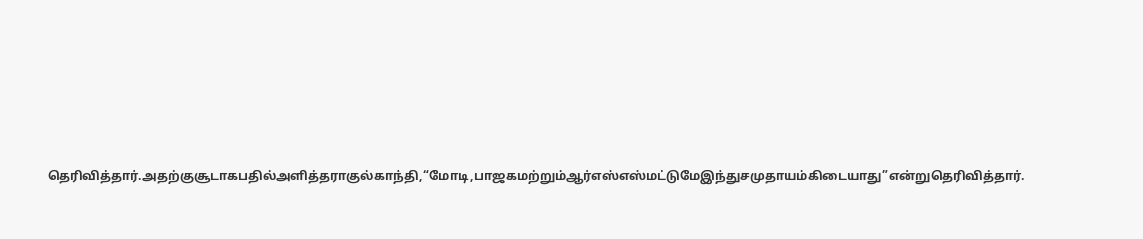தெரிவித்தார்.அதற்குசூடாகபதில்அளித்தராகுல்காந்தி,“மோடி,பாஜகமற்றும்ஆர்எஸ்எஸ்மட்டுமேஇந்துசமுதாயம்கிடையாது”என்றுதெரிவித்தார்.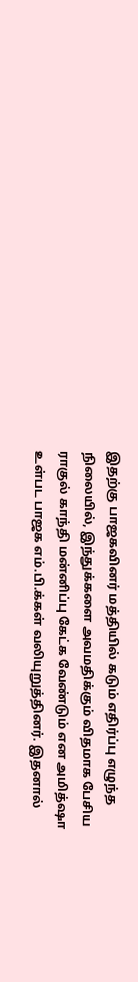இதற்கு பாஜகவினர் மத்தியில் கடும் எதிர்ப்பு எழுந்த நிலையில், இந்துக்களை அவமதிக்கும் விதமாக பேசிய ராகுல் காந்தி மன்னிப்பு கேட்க வேண்டும் என அமித்ஷா உள்பட பாஜக எம்.பி.க்கள் வலியுறுத்தினர். இதனால்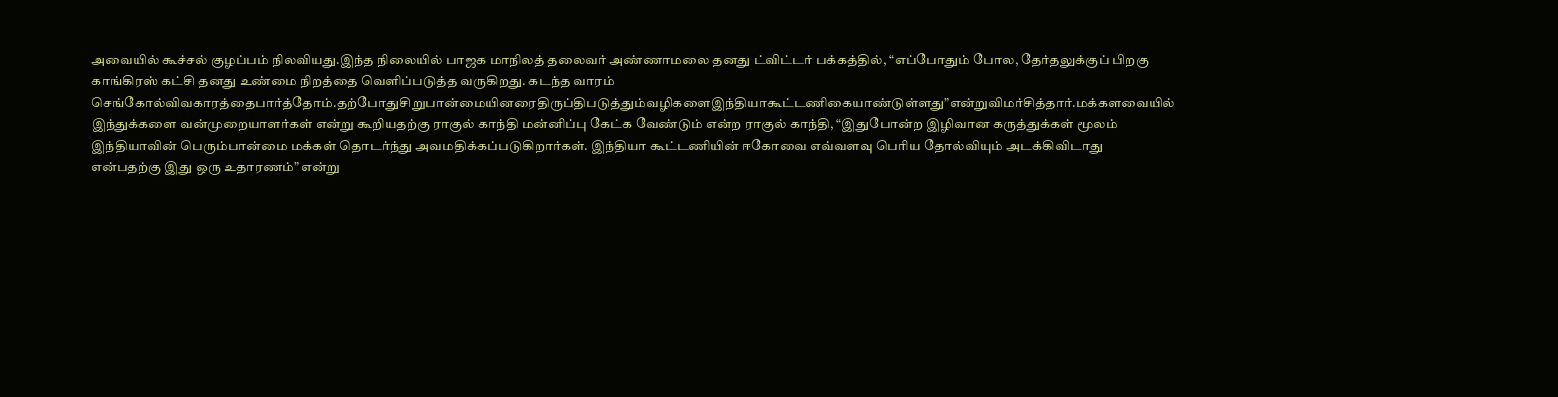அவையில் கூச்சல் குழப்பம் நிலவியது.இந்த நிலையில் பாஜக மாநிலத் தலைவர் அண்ணாமலை தனது ட்விட்டர் பக்கத்தில், “எப்போதும் போல, தேர்தலுக்குப் பிறகு காங்கிரஸ் கட்சி தனது உண்மை நிறத்தை வெளிப்படுத்த வருகிறது. கடந்த வாரம் செங்கோல்விவகாரத்தைபார்த்தோம்.தற்போதுசிறுபான்மையினரைதிருப்திபடுத்தும்வழிகளைஇந்தியாகூட்டணிகையாண்டுள்ளது”என்றுவிமர்சித்தார்.மக்களவையில் இந்துக்களை வன்முறையாளர்கள் என்று கூறியதற்கு ராகுல் காந்தி மன்னிப்பு கேட்க வேண்டும் என்ற ராகுல் காந்தி, “இதுபோன்ற இழிவான கருத்துக்கள் மூலம் இந்தியாவின் பெரும்பான்மை மக்கள் தொடர்ந்து அவமதிக்கப்படுகிறார்கள். இந்தியா கூட்டணியின் ஈகோவை எவ்வளவு பெரிய தோல்வியும் அடக்கிவிடாது என்பதற்கு இது ஒரு உதாரணம்” என்று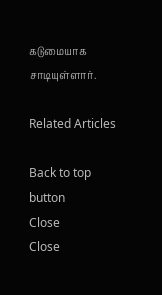கடுமையாக சாடியுள்ளார்.

Related Articles

Back to top button
Close
Close